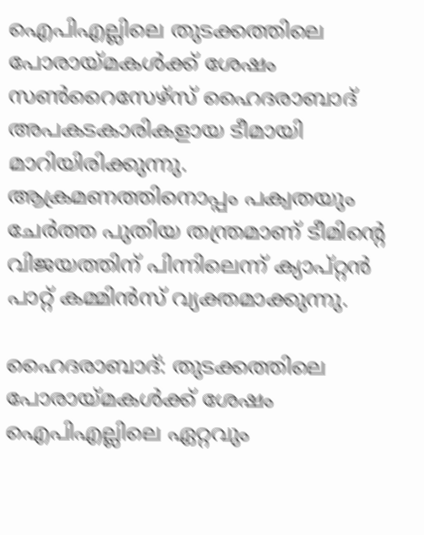ഐപിഎല്ലിലെ തുടക്കത്തിലെ പോരായ്മകൾക്ക് ശേഷം സൺറൈസേഴ്സ് ഹൈദരാബാദ് അപകടകാരികളായ ടീമായി മാറിയിരിക്കുന്നു. ആക്രമണത്തിനൊപ്പം പക്വതയും ചേർത്ത പുതിയ തന്ത്രമാണ് ടീമിന്റെ വിജയത്തിന് പിന്നിലെന്ന് ക്യാപ്റ്റൻ പാറ്റ് കമ്മിൻസ് വ്യക്തമാക്കുന്നു.

ഹൈദരാബാദ്: തുടക്കത്തിലെ പോരായ്മകള്‍ക്ക് ശേഷം ഐപിഎല്ലിലെ ഏറ്റവും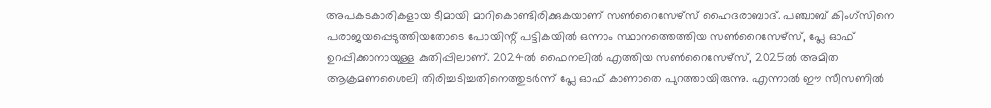അപകടകാരികളായ ടീമായി മാറികൊണ്ടിരിക്കുകയാണ് സണ്‍റൈസേഴ്‌സ് ഹൈദരാബാദ്. പഞ്ചാബ് കിംഗ്‌സിനെ പരാജയപ്പെടുത്തിയതോടെ പോയിന്റ് പട്ടികയില്‍ ഒന്നാം സ്ഥാനത്തെത്തിയ സണ്‍റൈസേഴ്‌സ്, പ്ലേ ഓഫ് ഉറപ്പിക്കാനായുള്ള കുതിപ്പിലാണ്. 2024ല്‍ ഫൈനലില്‍ എത്തിയ സണ്‍റൈസേഴ്‌സ്, 2025ല്‍ അമിത ആക്രമണശൈലി തിരിച്ചടിച്ചതിനെത്തുടര്‍ന്ന് പ്ലേ ഓഫ് കാണാതെ പുറത്തായിരുന്നു. എന്നാല്‍ ഈ സീസണില്‍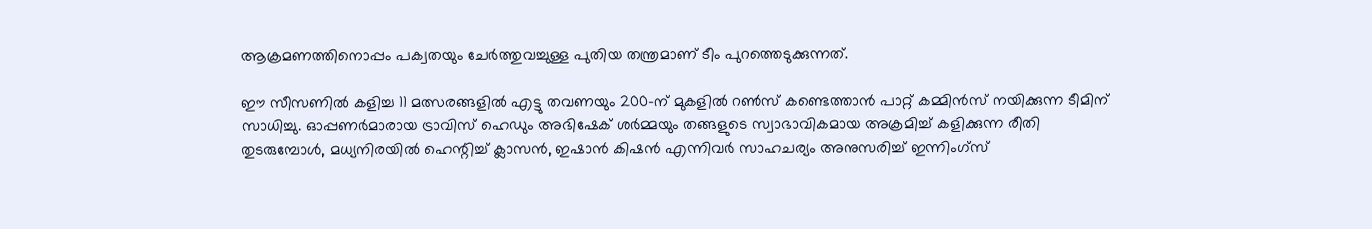ആക്രമണത്തിനൊപ്പം പക്വതയും ചേര്‍ത്തുവച്ചുള്ള പുതിയ തന്ത്രമാണ് ടീം പുറത്തെടുക്കുന്നത്.

ഈ സീസണില്‍ കളിച്ച 11 മത്സരങ്ങളില്‍ എട്ടു തവണയും 200-ന് മുകളില്‍ റണ്‍സ് കണ്ടെത്താന്‍ പാറ്റ് കമ്മിന്‍സ് നയിക്കുന്ന ടീമിന് സാധിച്ചു. ഓപ്പണര്‍മാരായ ട്രാവിസ് ഹെഡും അഭിഷേക് ശര്‍മ്മയും തങ്ങളുടെ സ്വാഭാവികമായ അക്രമിച്ച് കളിക്കുന്ന രീതി തുടരുമ്പോള്‍, മധ്യനിരയില്‍ ഹെന്റിച്ച് ക്ലാസന്‍, ഇഷാന്‍ കിഷന്‍ എന്നിവര്‍ സാഹചര്യം അനുസരിച്ച് ഇന്നിംഗ്‌സ്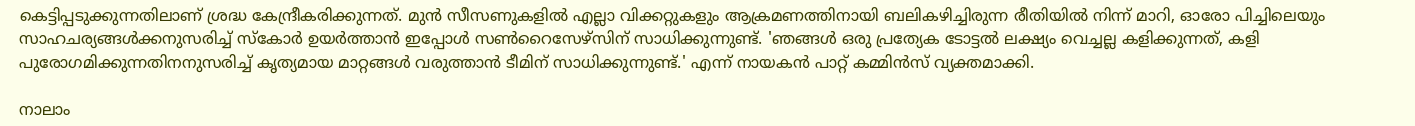കെട്ടിപ്പടുക്കുന്നതിലാണ് ശ്രദ്ധ കേന്ദ്രീകരിക്കുന്നത്. മുന്‍ സീസണുകളില്‍ എല്ലാ വിക്കറ്റുകളും ആക്രമണത്തിനായി ബലികഴിച്ചിരുന്ന രീതിയില്‍ നിന്ന് മാറി, ഓരോ പിച്ചിലെയും സാഹചര്യങ്ങള്‍ക്കനുസരിച്ച് സ്‌കോര്‍ ഉയര്‍ത്താന്‍ ഇപ്പോള്‍ സണ്‍റൈസേഴ്‌സിന് സാധിക്കുന്നുണ്ട്. 'ഞങ്ങള്‍ ഒരു പ്രത്യേക ടോട്ടല്‍ ലക്ഷ്യം വെച്ചല്ല കളിക്കുന്നത്, കളി പുരോഗമിക്കുന്നതിനനുസരിച്ച് കൃത്യമായ മാറ്റങ്ങള്‍ വരുത്താന്‍ ടീമിന് സാധിക്കുന്നുണ്ട്.' എന്ന് നായകന്‍ പാറ്റ് കമ്മിന്‍സ് വ്യക്തമാക്കി.

നാലാം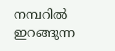നമ്പറില്‍ ഇറങ്ങുന്ന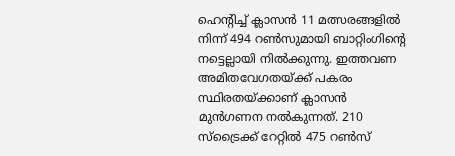ഹെന്റിച്ച് ക്ലാസന്‍ 11 മത്സരങ്ങളില്‍ നിന്ന് 494 റണ്‍സുമായി ബാറ്റിംഗിന്റെ നട്ടെല്ലായി നില്‍ക്കുന്നു. ഇത്തവണ അമിതവേഗതയ്ക്ക് പകരം സ്ഥിരതയ്ക്കാണ് ക്ലാസന്‍ മുന്‍ഗണന നല്‍കുന്നത്. 210 സ്‌ട്രൈക്ക് റേറ്റില്‍ 475 റണ്‍സ്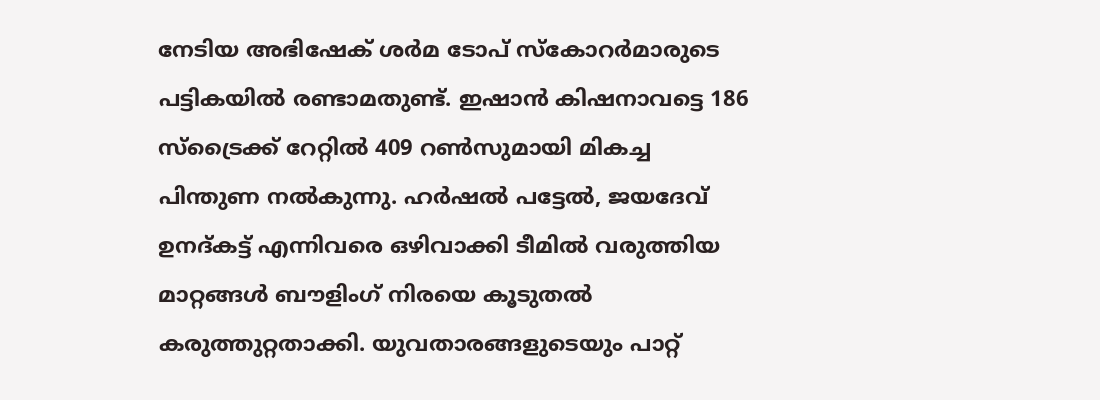നേടിയ അഭിഷേക് ശര്‍മ ടോപ് സ്‌കോറര്‍മാരുടെ പട്ടികയില്‍ രണ്ടാമതുണ്ട്. ഇഷാന്‍ കിഷനാവട്ടെ 186 സ്‌ട്രൈക്ക് റേറ്റില്‍ 409 റണ്‍സുമായി മികച്ച പിന്തുണ നല്‍കുന്നു. ഹര്‍ഷല്‍ പട്ടേല്‍, ജയദേവ് ഉനദ്കട്ട് എന്നിവരെ ഒഴിവാക്കി ടീമില്‍ വരുത്തിയ മാറ്റങ്ങള്‍ ബൗളിംഗ് നിരയെ കൂടുതല്‍ കരുത്തുറ്റതാക്കി. യുവതാരങ്ങളുടെയും പാറ്റ്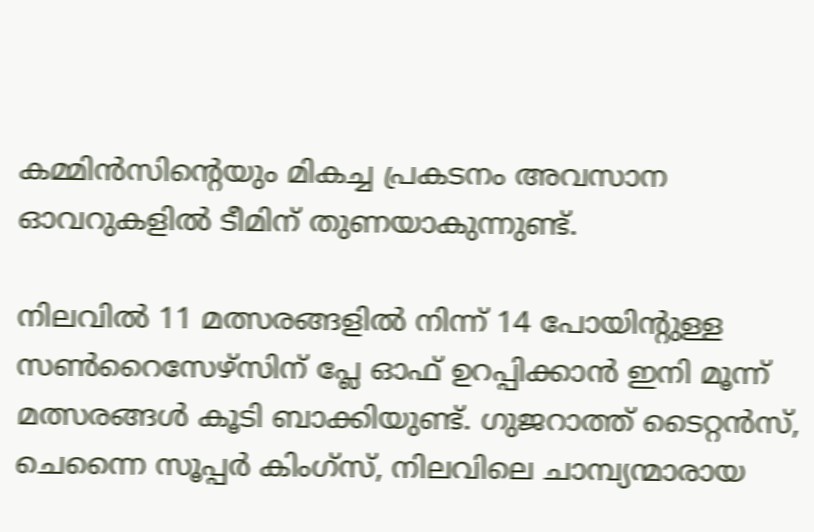കമ്മിന്‍സിന്റെയും മികച്ച പ്രകടനം അവസാന ഓവറുകളില്‍ ടീമിന് തുണയാകുന്നുണ്ട്.

നിലവില്‍ 11 മത്സരങ്ങളില്‍ നിന്ന് 14 പോയിന്റുള്ള സണ്‍റൈസേഴ്‌സിന് പ്ലേ ഓഫ് ഉറപ്പിക്കാന്‍ ഇനി മൂന്ന് മത്സരങ്ങള്‍ കൂടി ബാക്കിയുണ്ട്. ഗുജറാത്ത് ടൈറ്റന്‍സ്, ചെന്നൈ സൂപ്പര്‍ കിംഗ്‌സ്, നിലവിലെ ചാമ്പ്യന്മാരായ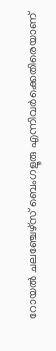റോയല്‍ ചലഞ്ചേഴ്‌സ് ബെംഗളൂരു എന്നിവര്‍ക്കെതിരെയാണ്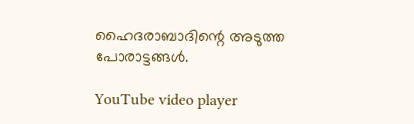ഹൈദരാബാദിന്റെ അടുത്ത പോരാട്ടങ്ങള്‍.

YouTube video player